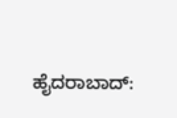ಹೈದರಾಬಾದ್: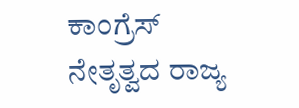ಕಾಂಗ್ರೆಸ್ ನೇತೃತ್ವದ ರಾಜ್ಯ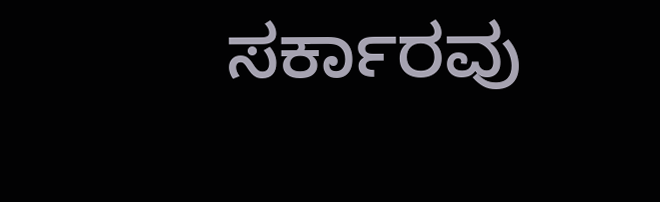ಸರ್ಕಾರವು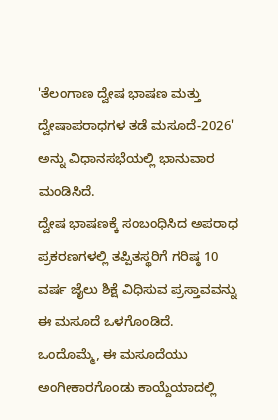'ತೆಲಂಗಾಣ ದ್ವೇಷ ಭಾಷಣ ಮತ್ತು ದ್ವೇಷಾಪರಾಧಗಳ ತಡೆ ಮಸೂದೆ-2026' ಅನ್ನು ವಿಧಾನಸಭೆಯಲ್ಲಿ ಭಾನುವಾರ ಮಂಡಿಸಿದೆ.
ದ್ವೇಷ ಭಾಷಣಕ್ಕೆ ಸಂಬಂಧಿಸಿದ ಅಪರಾಧ ಪ್ರಕರಣಗಳಲ್ಲಿ ತಪ್ಪಿತಸ್ಥರಿಗೆ ಗರಿಷ್ಠ 10 ವರ್ಷ ಜೈಲು ಶಿಕ್ಷೆ ವಿಧಿಸುವ ಪ್ರಸ್ತಾವವನ್ನು ಈ ಮಸೂದೆ ಒಳಗೊಂಡಿದೆ.
ಒಂದೊಮ್ಮೆ, ಈ ಮಸೂದೆಯು ಅಂಗೀಕಾರಗೊಂಡು ಕಾಯ್ದೆಯಾದಲ್ಲಿ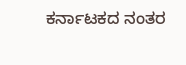ಕರ್ನಾಟಕದ ನಂತರ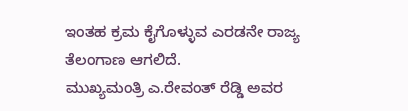ಇಂತಹ ಕ್ರಮ ಕೈಗೊಳ್ಳುವ ಎರಡನೇ ರಾಜ್ಯ ತೆಲಂಗಾಣ ಆಗಲಿದೆ.
ಮುಖ್ಯಮಂತ್ರಿ ಎ.ರೇವಂತ್ ರೆಡ್ಡಿ ಅವರ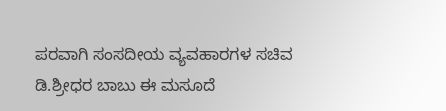ಪರವಾಗಿ ಸಂಸದೀಯ ವ್ಯವಹಾರಗಳ ಸಚಿವ ಡಿ.ಶ್ರೀಧರ ಬಾಬು ಈ ಮಸೂದೆ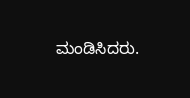ಮಂಡಿಸಿದರು.